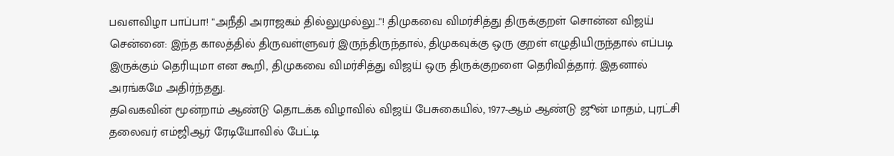பவளவிழா பாப்பா! "அநீதி அராஜகம் தில்லுமுல்லு.."! திமுகவை விமர்சித்து திருக்குறள் சொன்ன விஜய்
சென்னை: இந்த காலத்தில் திருவள்ளுவர் இருந்திருந்தால், திமுகவுக்கு ஒரு குறள் எழுதியிருந்தால் எப்படி இருக்கும் தெரியுமா என கூறி, திமுகவை விமர்சித்து விஜய் ஒரு திருக்குறளை தெரிவித்தார். இதனால் அரங்கமே அதிர்ந்தது.
தவெகவின் மூன்றாம் ஆண்டு தொடக்க விழாவில் விஜய் பேசுகையில், 1977-ஆம் ஆண்டு ஜூன் மாதம், புரட்சி தலைவர் எம்ஜிஆர் ரேடியோவில் பேட்டி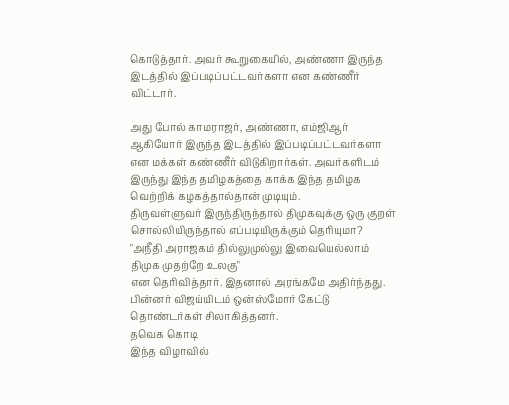கொடுத்தார். அவர் கூறுகையில், அண்ணா இருந்த இடத்தில் இப்படிப்பட்டவர்களா என கண்ணீர் விட்டார்.

அது போல் காமராஜர், அண்ணா, எம்ஜிஆர் ஆகியோர் இருந்த இடத்தில் இப்படிப்பட்டவர்களா என மக்கள் கண்ணீர் விடுகிறார்கள். அவர்களிடம் இருந்து இந்த தமிழகத்தை காக்க இந்த தமிழக வெற்றிக் கழகத்தால்தான் முடியும்.
திருவள்ளுவர் இருந்திருந்தால் திமுகவுக்கு ஒரு குறள் சொல்லியிருந்தால் எப்படியிருக்கும் தெரியுமா?
"அநீதி அராஜகம் தில்லுமுல்லு இவையெல்லாம்
திமுக முதற்றே உலகு"
என தெரிவித்தார். இதனால் அரங்கமே அதிர்ந்தது. பின்னர் விஜய்யிடம் ஒன்ஸ்மோர் கேட்டு தொண்டர்கள் சிலாகித்தனர்.
தவெக கொடி
இந்த விழாவில்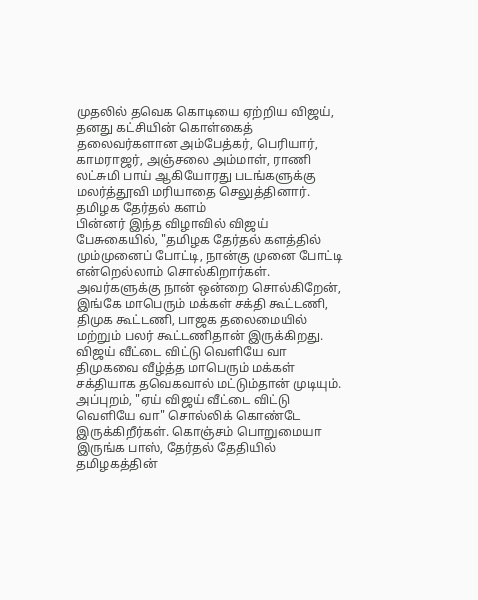முதலில் தவெக கொடியை ஏற்றிய விஜய், தனது கட்சியின் கொள்கைத் தலைவர்களான அம்பேத்கர், பெரியார், காமராஜர், அஞ்சலை அம்மாள், ராணி லட்சுமி பாய் ஆகியோரது படங்களுக்கு மலர்த்தூவி மரியாதை செலுத்தினார்.
தமிழக தேர்தல் களம்
பின்னர் இந்த விழாவில் விஜய் பேசுகையில், "தமிழக தேர்தல் களத்தில் மும்முனைப் போட்டி, நான்கு முனை போட்டி என்றெல்லாம் சொல்கிறார்கள். அவர்களுக்கு நான் ஒன்றை சொல்கிறேன், இங்கே மாபெரும் மக்கள் சக்தி கூட்டணி, திமுக கூட்டணி, பாஜக தலைமையில் மற்றும் பலர் கூட்டணிதான் இருக்கிறது.
விஜய் வீட்டை விட்டு வெளியே வா
திமுகவை வீழ்த்த மாபெரும் மக்கள் சக்தியாக தவெகவால் மட்டும்தான் முடியும். அப்புறம், "ஏய் விஜய் வீட்டை விட்டு வெளியே வா" சொல்லிக் கொண்டே இருக்கிறீர்கள். கொஞ்சம் பொறுமையா இருங்க பாஸ், தேர்தல் தேதியில் தமிழகத்தின்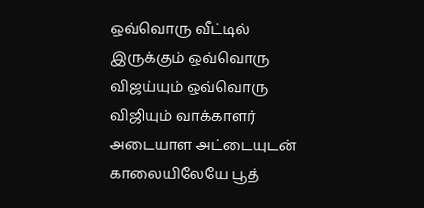ஒவ்வொரு வீட்டில் இருக்கும் ஒவ்வொரு விஜய்யும் ஒவ்வொரு விஜியும் வாக்காளர் அடையாள அட்டையுடன் காலையிலேயே பூத்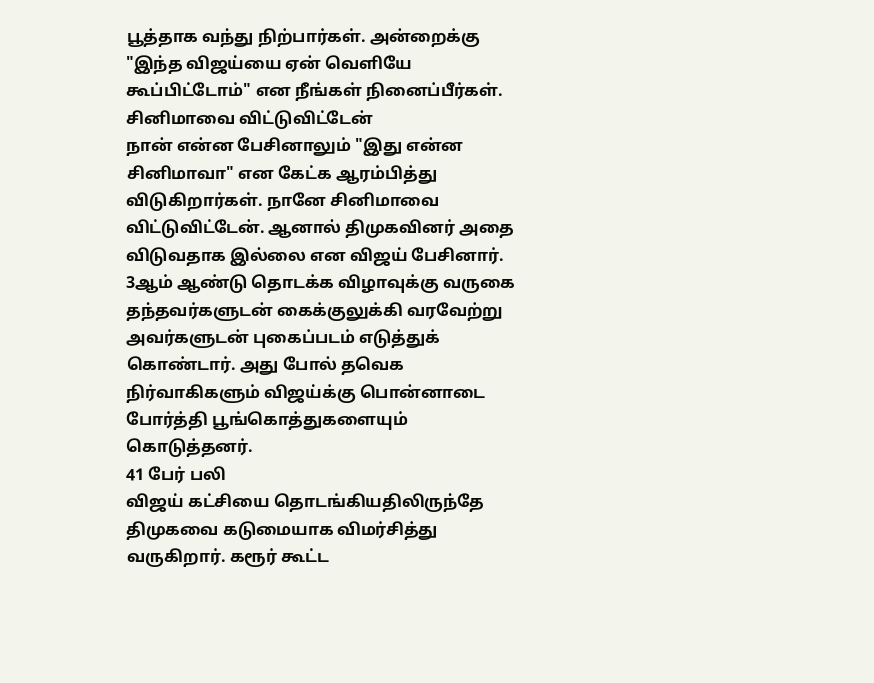பூத்தாக வந்து நிற்பார்கள். அன்றைக்கு "இந்த விஜய்யை ஏன் வெளியே கூப்பிட்டோம்" என நீங்கள் நினைப்பீர்கள்.
சினிமாவை விட்டுவிட்டேன்
நான் என்ன பேசினாலும் "இது என்ன சினிமாவா" என கேட்க ஆரம்பித்து விடுகிறார்கள். நானே சினிமாவை விட்டுவிட்டேன். ஆனால் திமுகவினர் அதை விடுவதாக இல்லை என விஜய் பேசினார்.
3ஆம் ஆண்டு தொடக்க விழாவுக்கு வருகை தந்தவர்களுடன் கைக்குலுக்கி வரவேற்று அவர்களுடன் புகைப்படம் எடுத்துக் கொண்டார். அது போல் தவெக நிர்வாகிகளும் விஜய்க்கு பொன்னாடை போர்த்தி பூங்கொத்துகளையும் கொடுத்தனர்.
41 பேர் பலி
விஜய் கட்சியை தொடங்கியதிலிருந்தே திமுகவை கடுமையாக விமர்சித்து வருகிறார். கரூர் கூட்ட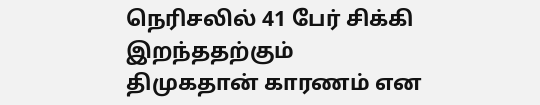நெரிசலில் 41 பேர் சிக்கி இறந்ததற்கும் திமுகதான் காரணம் என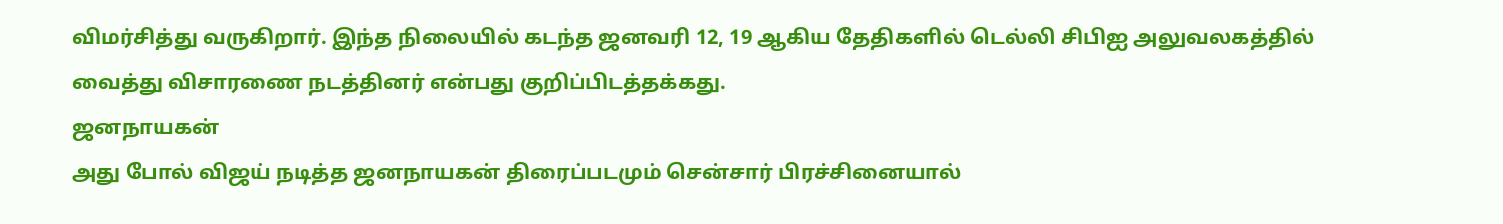விமர்சித்து வருகிறார். இந்த நிலையில் கடந்த ஜனவரி 12, 19 ஆகிய தேதிகளில் டெல்லி சிபிஐ அலுவலகத்தில் வைத்து விசாரணை நடத்தினர் என்பது குறிப்பிடத்தக்கது.
ஜனநாயகன்
அது போல் விஜய் நடித்த ஜனநாயகன் திரைப்படமும் சென்சார் பிரச்சினையால்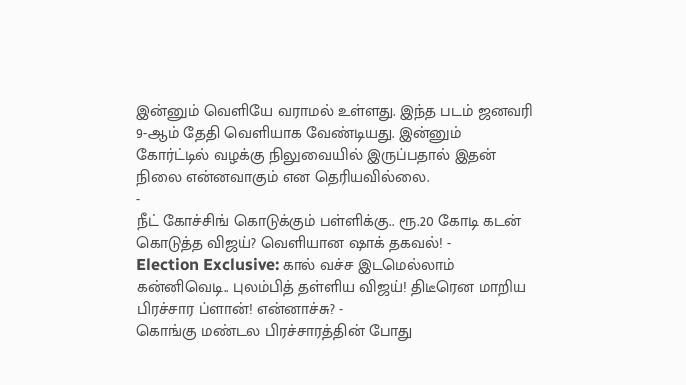இன்னும் வெளியே வராமல் உள்ளது. இந்த படம் ஜனவரி 9-ஆம் தேதி வெளியாக வேண்டியது. இன்னும் கோர்ட்டில் வழக்கு நிலுவையில் இருப்பதால் இதன் நிலை என்னவாகும் என தெரியவில்லை.
-
நீட் கோச்சிங் கொடுக்கும் பள்ளிக்கு.. ரூ.20 கோடி கடன் கொடுத்த விஜய்? வெளியான ஷாக் தகவல்! -
Election Exclusive: கால் வச்ச இடமெல்லாம் கன்னிவெடி.. புலம்பித் தள்ளிய விஜய்! திடீரென மாறிய பிரச்சார ப்ளான்! என்னாச்சு? -
கொங்கு மண்டல பிரச்சாரத்தின் போது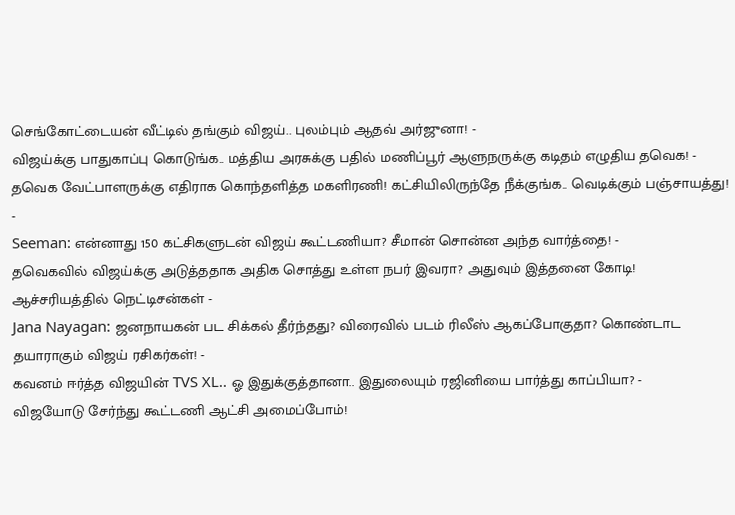செங்கோட்டையன் வீட்டில் தங்கும் விஜய்.. புலம்பும் ஆதவ் அர்ஜுனா! -
விஜய்க்கு பாதுகாப்பு கொடுங்க.. மத்திய அரசுக்கு பதில் மணிப்பூர் ஆளுநருக்கு கடிதம் எழுதிய தவெக! -
தவெக வேட்பாளருக்கு எதிராக கொந்தளித்த மகளிரணி! கட்சியிலிருந்தே நீக்குங்க.. வெடிக்கும் பஞ்சாயத்து! -
Seeman: என்னாது 150 கட்சிகளுடன் விஜய் கூட்டணியா? சீமான் சொன்ன அந்த வார்த்தை! -
தவெகவில் விஜய்க்கு அடுத்ததாக அதிக சொத்து உள்ள நபர் இவரா? அதுவும் இத்தனை கோடி! ஆச்சரியத்தில் நெட்டிசன்கள் -
Jana Nayagan: ஜனநாயகன் பட சிக்கல் தீர்ந்தது? விரைவில் படம் ரிலீஸ் ஆகப்போகுதா? கொண்டாட தயாராகும் விஜய் ரசிகர்கள்! -
கவனம் ஈர்த்த விஜயின் TVS XL.. ஓ இதுக்குத்தானா.. இதுலையும் ரஜினியை பார்த்து காப்பியா? -
விஜயோடு சேர்ந்து கூட்டணி ஆட்சி அமைப்போம்!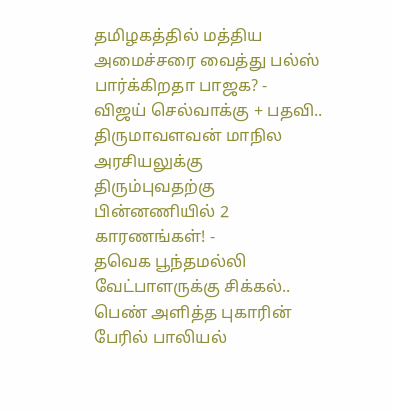தமிழகத்தில் மத்திய அமைச்சரை வைத்து பல்ஸ் பார்க்கிறதா பாஜக? -
விஜய் செல்வாக்கு + பதவி.. திருமாவளவன் மாநில அரசியலுக்கு திரும்புவதற்கு பின்னணியில் 2 காரணங்கள்! -
தவெக பூந்தமல்லி வேட்பாளருக்கு சிக்கல்.. பெண் அளித்த புகாரின் பேரில் பாலியல்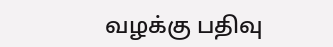வழக்கு பதிவு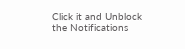Click it and Unblock the Notifications